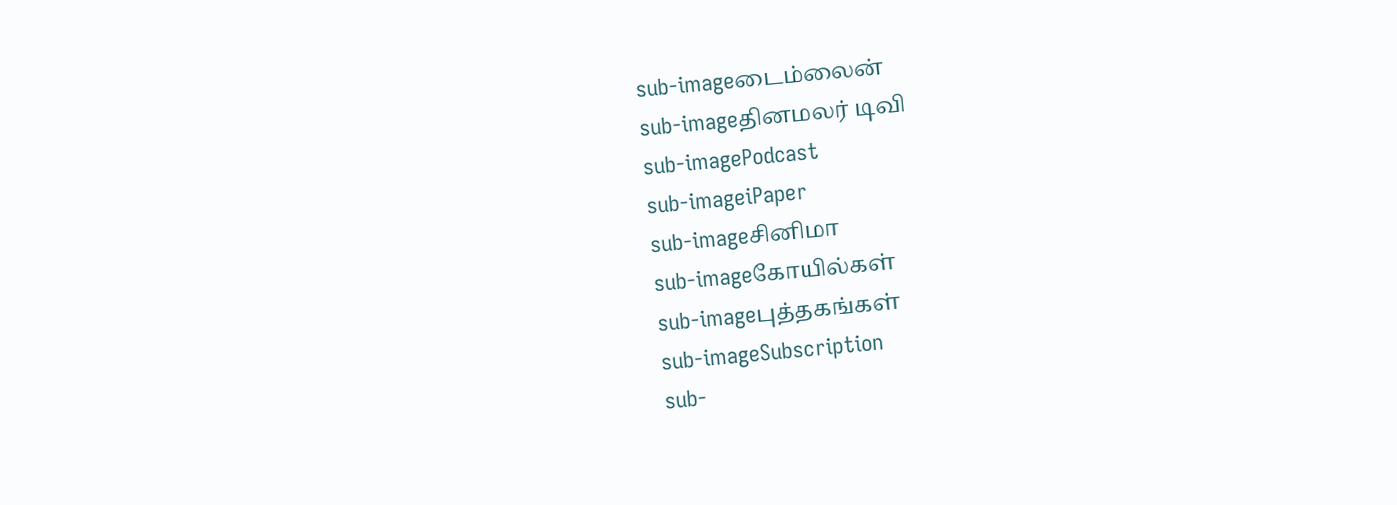sub-imageடைம்லைன்
sub-imageதினமலர் டிவி
sub-imagePodcast
sub-imageiPaper
sub-imageசினிமா
sub-imageகோயில்கள்
sub-imageபுத்தகங்கள்
sub-imageSubscription
sub-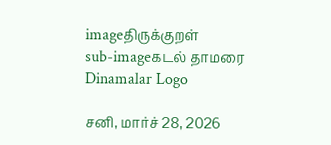imageதிருக்குறள்
sub-imageகடல் தாமரை
Dinamalar Logo

சனி, மார்ச் 28, 2026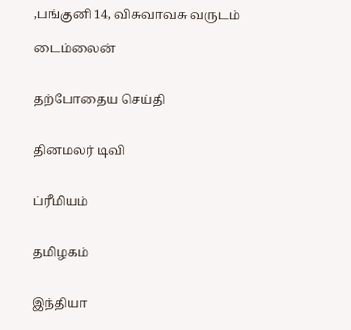,பங்குனி 14, விசுவாவசு வருடம்

டைம்லைன்


தற்போதைய செய்தி


தினமலர் டிவி


ப்ரீமியம்


தமிழகம்


இந்தியா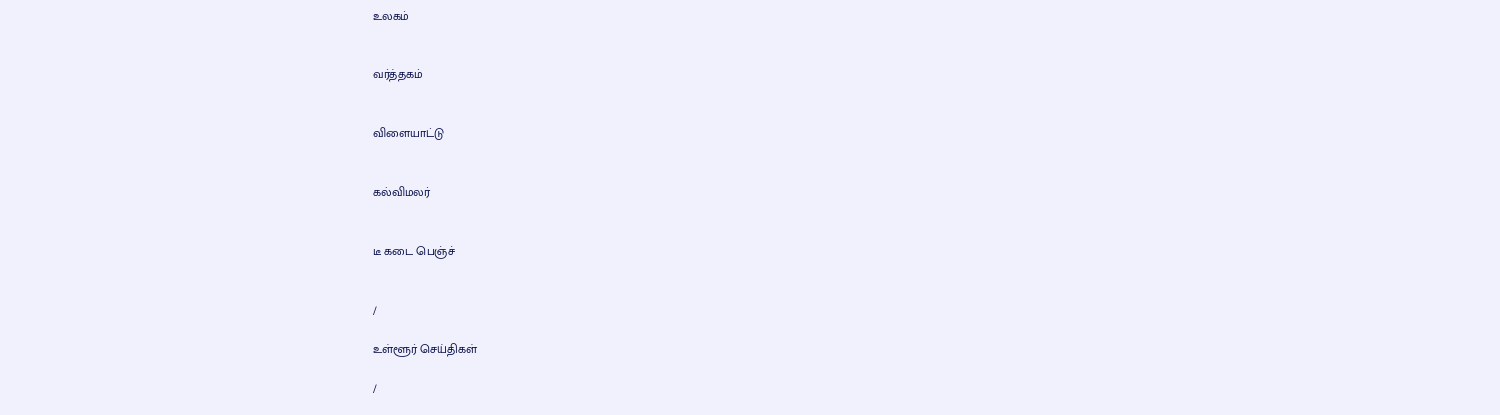உலகம்


வர்த்தகம்


விளையாட்டு


கல்விமலர்


டீ கடை பெஞ்ச்


/

உள்ளூர் செய்திகள்

/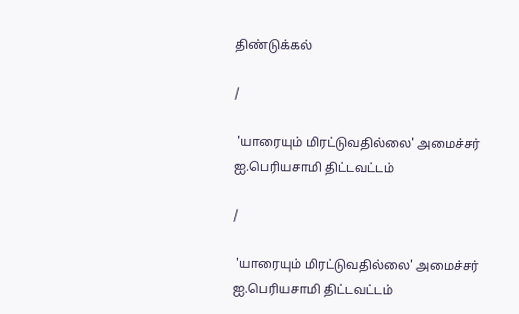திண்டுக்கல்

/

 'யாரையும் மிரட்டுவதில்லை' அமைச்சர் ஐ.பெரியசாமி திட்டவட்டம்

/

 'யாரையும் மிரட்டுவதில்லை' அமைச்சர் ஐ.பெரியசாமி திட்டவட்டம்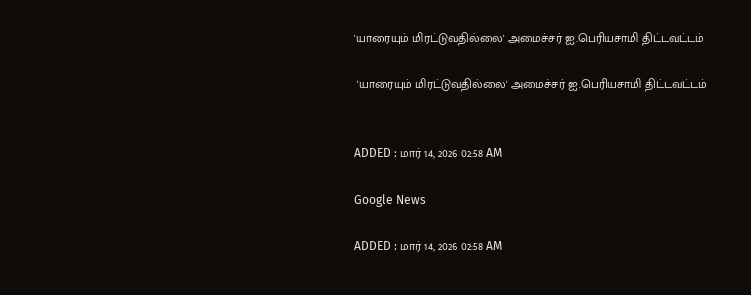'யாரையும் மிரட்டுவதில்லை' அமைச்சர் ஐ.பெரியசாமி திட்டவட்டம்

 'யாரையும் மிரட்டுவதில்லை' அமைச்சர் ஐ.பெரியசாமி திட்டவட்டம்


ADDED : மார் 14, 2026 02:58 AM

Google News

ADDED : மார் 14, 2026 02:58 AM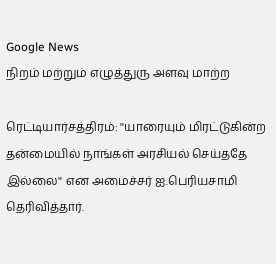Google News
நிறம் மற்றும் எழுத்துரு அளவு மாற்ற

ரெட்டியார்சத்திரம்: ''யாரையும் மிரட்டுகின்ற தன்மையில் நாங்கள் அரசியல் செய்ததே இல்லை'' என அமைச்சர் ஐ.பெரியசாமி தெரிவித்தார்.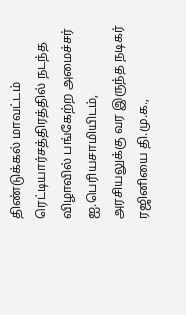திண்டுக்கல் மாவட்டம் ரெட்டியார்சத்திரத்தில் நடந்த விழாவில் பங்கேற்ற அமைச்சர் ஐ.பெரியசாமியிடம், அரசியலுக்கு வர இருந்த நடிகர் ரஜினியை தி.மு.க.,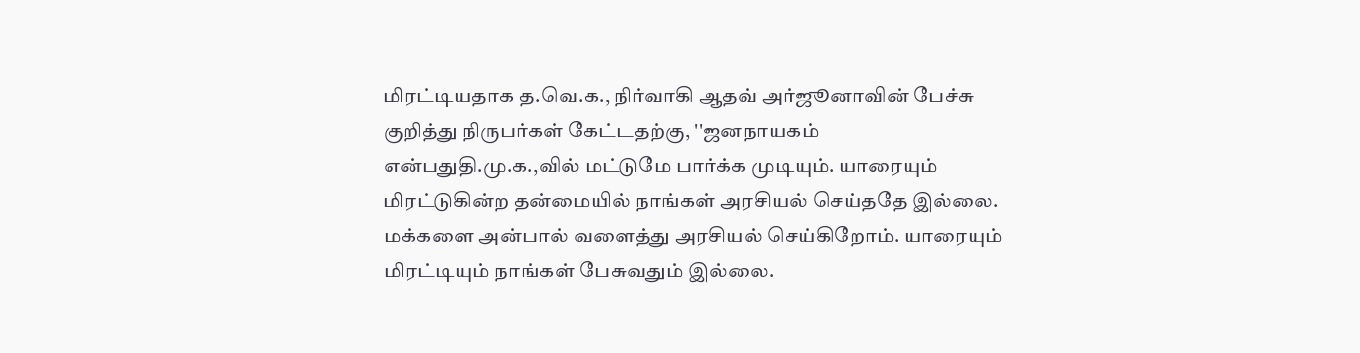மிரட்டியதாக த.வெ.க., நிர்வாகி ஆதவ் அர்ஜூனாவின் பேச்சு குறித்து நிருபர்கள் கேட்டதற்கு, ''ஜனநாயகம் என்பதுதி.மு.க.,வில் மட்டுமே பார்க்க முடியும். யாரையும் மிரட்டுகின்ற தன்மையில் நாங்கள் அரசியல் செய்ததே இல்லை. மக்களை அன்பால் வளைத்து அரசியல் செய்கிறோம். யாரையும் மிரட்டியும் நாங்கள் பேசுவதும் இல்லை.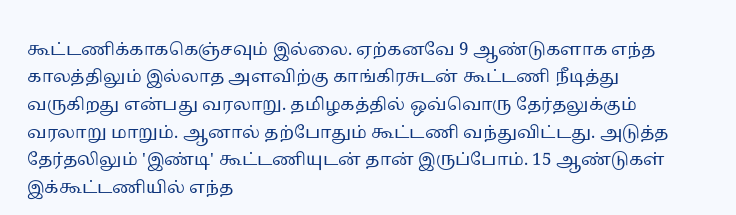கூட்டணிக்காககெஞ்சவும் இல்லை. ஏற்கனவே 9 ஆண்டுகளாக எந்த காலத்திலும் இல்லாத அளவிற்கு காங்கிரசுடன் கூட்டணி நீடித்து வருகிறது என்பது வரலாறு. தமிழகத்தில் ஒவ்வொரு தேர்தலுக்கும் வரலாறு மாறும். ஆனால் தற்போதும் கூட்டணி வந்துவிட்டது. அடுத்த தேர்தலிலும் 'இண்டி' கூட்டணியுடன் தான் இருப்போம். 15 ஆண்டுகள் இக்கூட்டணியில் எந்த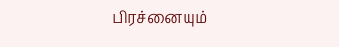பிரச்னையும்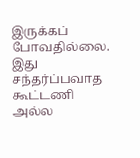இருக்கப் போவதில்லை. இது சந்தர்ப்பவாத கூட்டணி அல்ல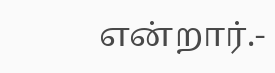என்றார்.-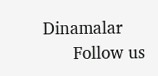Dinamalar
      Follow us